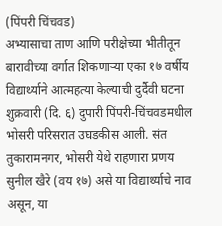(पिंपरी चिंचवड)
अभ्यासाचा ताण आणि परीक्षेच्या भीतीतून बारावीच्या वर्गात शिकणाऱ्या एका १७ वर्षीय विद्यार्थ्याने आत्महत्या केल्याची दुर्दैवी घटना शुक्रवारी (दि. ६) दुपारी पिंपरी-चिंचवडमधील भोसरी परिसरात उघडकीस आली. संत तुकारामनगर, भोसरी येथे राहणारा प्रणय सुनील खैरे (वय १७) असे या विद्यार्थ्याचे नाव असून, या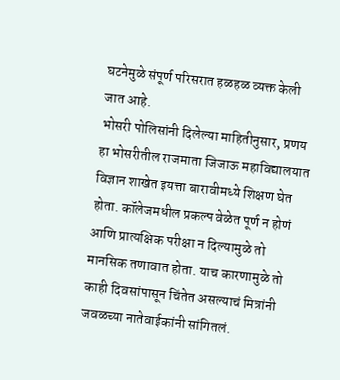घटनेमुळे संपूर्ण परिसरात हळहळ व्यक्त केली जात आहे.
भोसरी पोलिसांनी दिलेल्या माहितीनुसार, प्रणय हा भोसरीतील राजमाता जिजाऊ महाविद्यालयात विज्ञान शाखेत इयत्ता बारावीमध्ये शिक्षण घेत होता. कॉलेजमधील प्रकल्प वेळेत पूर्ण न होणं आणि प्रात्यक्षिक परीक्षा न दिल्यामुळे तो मानसिक तणावात होता. याच कारणामुळे तो काही दिवसांपासून चिंतेत असल्याचं मित्रांनी जवळच्या नातेवाईकांनी सांगितलं.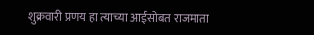शुक्रवारी प्रणय हा त्याच्या आईसोबत राजमाता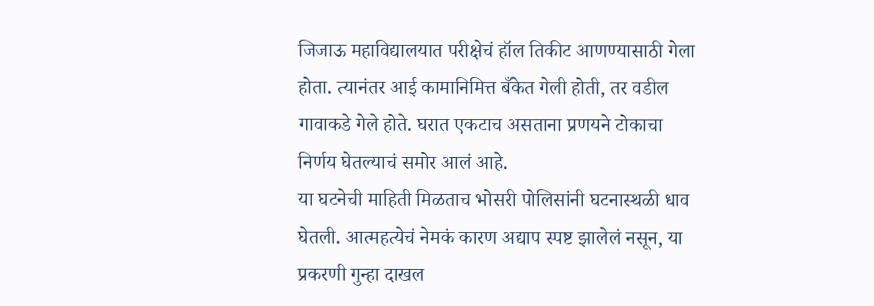जिजाऊ महाविद्यालयात परीक्षेचं हॉल तिकीट आणण्यासाठी गेला होता. त्यानंतर आई कामानिमित्त बँकेत गेली होती, तर वडील गावाकडे गेले होते. घरात एकटाच असताना प्रणयने टोकाचा निर्णय घेतल्याचं समोर आलं आहे.
या घटनेची माहिती मिळताच भोसरी पोलिसांनी घटनास्थळी धाव घेतली. आत्महत्येचं नेमकं कारण अद्याप स्पष्ट झालेलं नसून, या प्रकरणी गुन्हा दाखल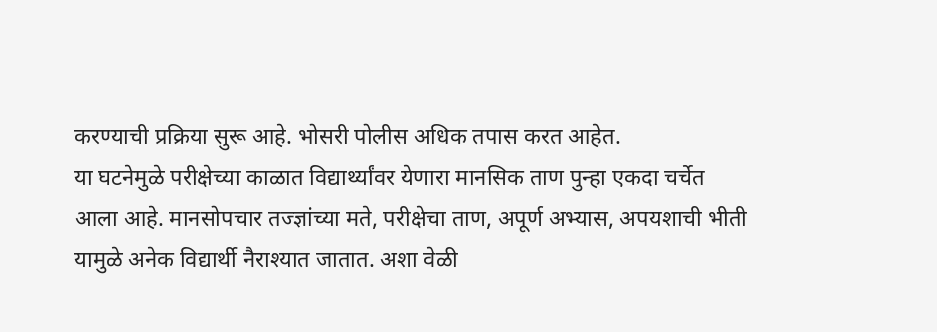करण्याची प्रक्रिया सुरू आहे. भोसरी पोलीस अधिक तपास करत आहेत.
या घटनेमुळे परीक्षेच्या काळात विद्यार्थ्यांवर येणारा मानसिक ताण पुन्हा एकदा चर्चेत आला आहे. मानसोपचार तज्ज्ञांच्या मते, परीक्षेचा ताण, अपूर्ण अभ्यास, अपयशाची भीती यामुळे अनेक विद्यार्थी नैराश्यात जातात. अशा वेळी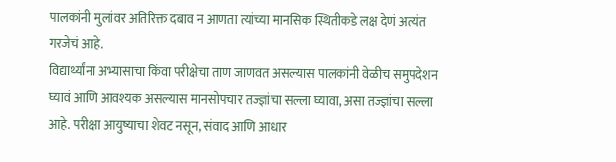पालकांनी मुलांवर अतिरिक्त दबाव न आणता त्यांच्या मानसिक स्थितीकडे लक्ष देणं अत्यंत गरजेचं आहे.
विद्यार्थ्यांना अभ्यासाचा किंवा परीक्षेचा ताण जाणवत असल्यास पालकांनी वेळीच समुपदेशन घ्यावं आणि आवश्यक असल्यास मानसोपचार तज्ज्ञांचा सल्ला घ्यावा, असा तज्ज्ञांचा सल्ला आहे. परीक्षा आयुष्याचा शेवट नसून, संवाद आणि आधार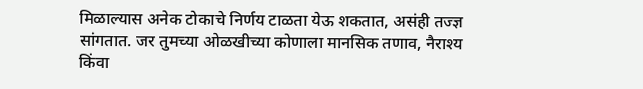मिळाल्यास अनेक टोकाचे निर्णय टाळता येऊ शकतात, असंही तज्ज्ञ सांगतात. जर तुमच्या ओळखीच्या कोणाला मानसिक तणाव, नैराश्य किंवा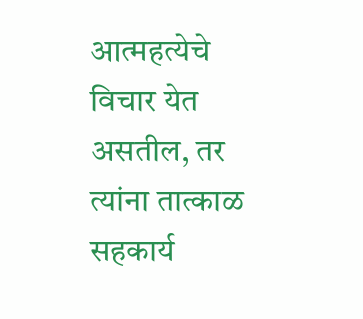आत्महत्येचे विचार येत असतील, तर त्यांना तात्काळ सहकार्य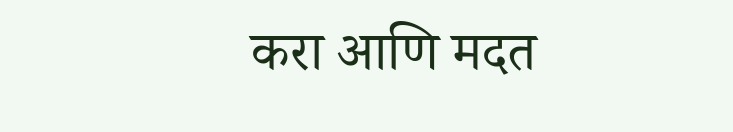करा आणि मदत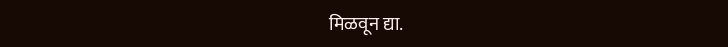मिळवून द्या.